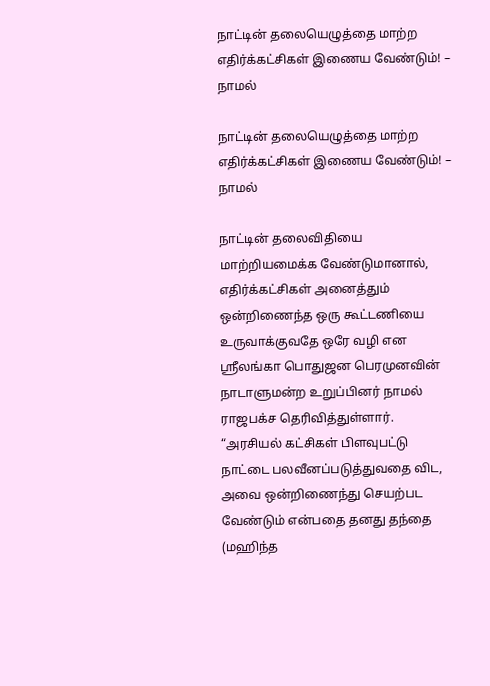நாட்டின் தலையெழுத்தை மாற்ற எதிர்க்கட்சிகள் இணைய வேண்டும்! – நாமல்

நாட்டின் தலையெழுத்தை மாற்ற எதிர்க்கட்சிகள் இணைய வேண்டும்! – நாமல்

நாட்டின் தலைவிதியை மாற்றியமைக்க வேண்டுமானால், எதிர்க்கட்சிகள் அனைத்தும் ஒன்றிணைந்த ஒரு கூட்டணியை உருவாக்குவதே ஒரே வழி என ஸ்ரீலங்கா பொதுஜன பெரமுனவின் நாடாளுமன்ற உறுப்பினர் நாமல் ராஜபக்ச தெரிவித்துள்ளார். “அரசியல் கட்சிகள் பிளவுபட்டு நாட்டை பலவீனப்படுத்துவதை விட, அவை ஒன்றிணைந்து செயற்பட வேண்டும் என்பதை தனது தந்தை (மஹிந்த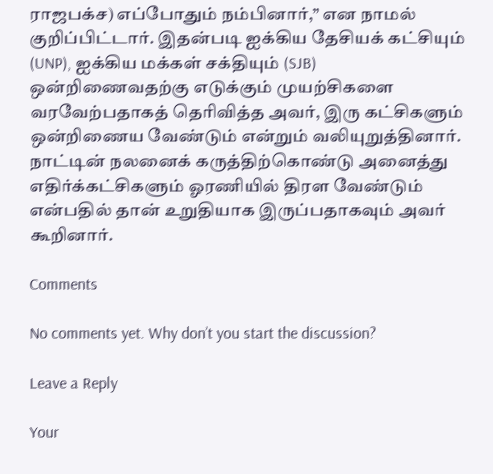ராஜபக்ச) எப்போதும் நம்பினார்,” என நாமல் குறிப்பிட்டார். இதன்படி ஐக்கிய தேசியக் கட்சியும் (UNP), ஐக்கிய மக்கள் சக்தியும் (SJB) ஒன்றிணைவதற்கு எடுக்கும் முயற்சிகளை வரவேற்பதாகத் தெரிவித்த அவர், இரு கட்சிகளும் ஒன்றிணைய வேண்டும் என்றும் வலியுறுத்தினார். நாட்டின் நலனைக் கருத்திற்கொண்டு அனைத்து எதிர்க்கட்சிகளும் ஓரணியில் திரள வேண்டும் என்பதில் தான் உறுதியாக இருப்பதாகவும் அவர் கூறினார்.

Comments

No comments yet. Why don’t you start the discussion?

Leave a Reply

Your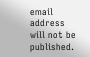email address will not be published.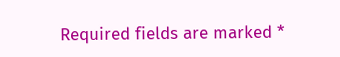Required fields are marked *